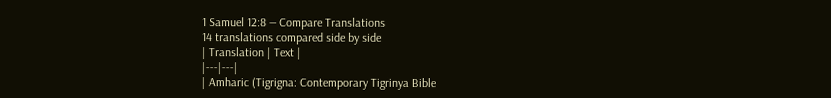1 Samuel 12:8 — Compare Translations
14 translations compared side by side
| Translation | Text |
|---|---|
| Amharic (Tigrigna: Contemporary Tigrinya Bible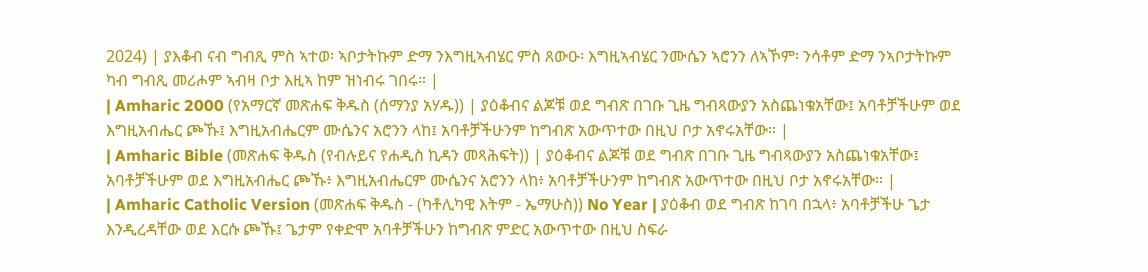2024) | ያእቆብ ናብ ግብጺ ምስ ኣተወ፡ ኣቦታትኩም ድማ ንእግዚኣብሄር ምስ ጸውዑ፡ እግዚኣብሄር ንሙሴን ኣሮንን ለኣኾም፡ ንሳቶም ድማ ንኣቦታትኩም ካብ ግብጺ መሪሖም ኣብዛ ቦታ እዚኣ ከም ዝነብሩ ገበሩ። |
| Amharic 2000 (የአማርኛ መጽሐፍ ቅዱስ (ሰማንያ አሃዱ)) | ያዕቆብና ልጆቹ ወደ ግብጽ በገቡ ጊዜ ግብጻውያን አስጨነቁአቸው፤ አባቶቻችሁም ወደ እግዚአብሔር ጮኹ፤ እግዚአብሔርም ሙሴንና አሮንን ላከ፤ አባቶቻችሁንም ከግብጽ አውጥተው በዚህ ቦታ አኖሩአቸው። |
| Amharic Bible (መጽሐፍ ቅዱስ (የብሉይና የሐዲስ ኪዳን መጻሕፍት)) | ያዕቆብና ልጆቹ ወደ ግብጽ በገቡ ጊዜ ግብጻውያን አስጨነቁአቸው፤ አባቶቻችሁም ወደ እግዚአብሔር ጮኹ፥ እግዚአብሔርም ሙሴንና አሮንን ላከ፥ አባቶቻችሁንም ከግብጽ አውጥተው በዚህ ቦታ አኖሩአቸው። |
| Amharic Catholic Version (መጽሐፍ ቅዱስ - (ካቶሊካዊ እትም - ኤማሁስ)) No Year | ያዕቆብ ወደ ግብጽ ከገባ በኋላ፥ አባቶቻችሁ ጌታ እንዲረዳቸው ወደ እርሱ ጮኹ፤ ጌታም የቀድሞ አባቶቻችሁን ከግብጽ ምድር አውጥተው በዚህ ስፍራ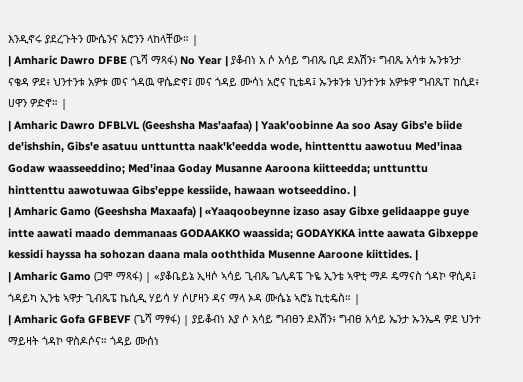እንዲኖሩ ያደረጉትን ሙሴንና አሮንን ላከላቸው። |
| Amharic Dawro DFBE (ጌሻ ማጻፋ) No Year | ያቆብነ አ ሶ አሳይ ግብጼ ቢደ ደእሽን፥ ግብጼ አሳቱ ኡንቱንታ ናቄዳ ዎደ፥ ህንተንቱ አዎቱ መና ጎዳዉ ዋሴድኖ፤ መና ጎዳይ ሙሳነ አሮና ኪቴዳ፤ ኡንቱንቱ ህንተንቱ አዎቱዋ ግብጼፐ ከሲደ፥ ሀዋን ዎድኖ። |
| Amharic Dawro DFBLVL (Geeshsha Mas'aafaa) | Yaak'oobinne Aa soo Asay Gibs'e biide de'ishshin, Gibs'e asatuu unttuntta naak'k'eedda wode, hinttenttu aawotuu Med'inaa Godaw waasseeddino; Med'inaa Goday Musanne Aaroona kiitteedda; unttunttu hinttenttu aawotuwaa Gibs'eppe kessiide, hawaan wotseeddino. |
| Amharic Gamo (Geeshsha Maxaafa) | «Yaaqoobeynne izaso asay Gibxe gelidaappe guye intte aawati maado demmanaas GODAAKKO waassida; GODAYKKA intte aawata Gibxeppe kessidi hayssa ha sohozan daana mala ooththida Musenne Aaroone kiittides. |
| Amharic Gamo (ጋሞ ማጻፋ) | «ያቆቤይኔ ኢዛሶ ኣሳይ ጊብጼ ጌሊዳፔ ጉዬ ኢንቴ ኣዋቲ ማዶ ዴማናስ ጎዳኮ ዋሲዳ፤ ጎዳይካ ኢንቴ ኣዋታ ጊብጼፔ ኬሲዲ ሃይሳ ሃ ሶሆዛን ዳና ማላ ኦዳ ሙሴኔ ኣሮኔ ኪቲዴስ። |
| Amharic Gofa GFBEVF (ጌሻ ማፃፋ) | ያይቆብነ እያ ሶ አሳይ ግብፀን ደእሽን፥ ግብፀ አሳይ ኤንታ ኡንኤዳ ዎደ ህንተ ማይዛት ጎዳኮ ዋስዶሶና። ጎዳይ ሙሰነ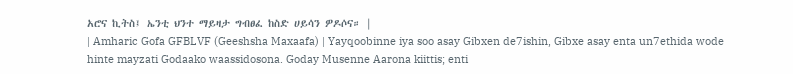አሮና ኪትስ፤ ኤንቲ ህንተ ማይዛታ ግብፀፈ ከስድ ሀይሳን ዎዶሶና። |
| Amharic Gofa GFBLVF (Geeshsha Maxaafa) | Yayqoobinne iya soo asay Gibxen de7ishin, Gibxe asay enta un7ethida wode hinte mayzati Godaako waassidosona. Goday Musenne Aarona kiittis; enti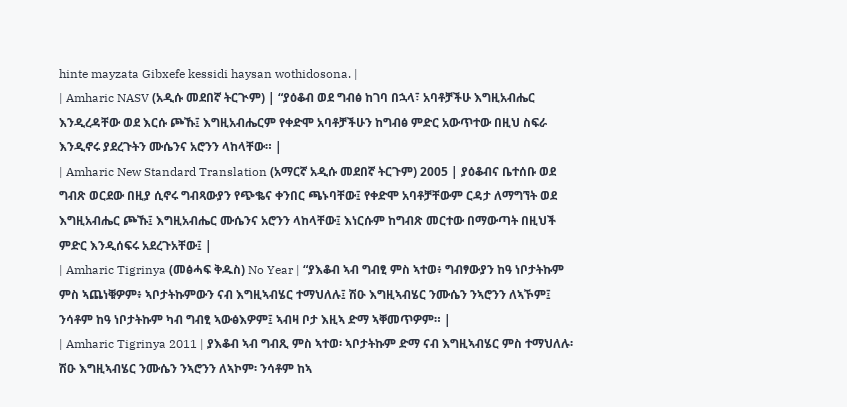hinte mayzata Gibxefe kessidi haysan wothidosona. |
| Amharic NASV (አዲሱ መደበኛ ትርጒም) | “ያዕቆብ ወደ ግብፅ ከገባ በኋላ፣ አባቶቻችሁ እግዚአብሔር እንዲረዳቸው ወደ እርሱ ጮኹ፤ እግዚአብሔርም የቀድሞ አባቶቻችሁን ከግብፅ ምድር አውጥተው በዚህ ስፍራ እንዲኖሩ ያደረጉትን ሙሴንና አሮንን ላከላቸው። |
| Amharic New Standard Translation (አማርኛ አዲሱ መደበኛ ትርጉም) 2005 | ያዕቆብና ቤተሰቡ ወደ ግብጽ ወርደው በዚያ ሲኖሩ ግብጻውያን የጭቈና ቀንበር ጫኑባቸው፤ የቀድሞ አባቶቻቸውም ርዳታ ለማግኘት ወደ እግዚአብሔር ጮኹ፤ እግዚአብሔር ሙሴንና አሮንን ላከላቸው፤ እነርሱም ከግብጽ መርተው በማውጣት በዚህች ምድር እንዲሰፍሩ አደረጉአቸው፤ |
| Amharic Tigrinya (መፅሓፍ ቅዱስ) No Year | “ያእቆብ ኣብ ግብፂ ምስ ኣተወ፥ ግብፃውያን ከዓ ነቦታትኩም ምስ ኣጨነቑዎም፥ ኣቦታትኩምውን ናብ እግዚኣብሄር ተማህለሉ፤ ሽዑ እግዚኣብሄር ንሙሴን ንኣሮንን ለኣኾም፤ ንሳቶም ከዓ ነቦታትኩም ካብ ግብፂ ኣውፅእዎም፤ ኣብዛ ቦታ እዚኣ ድማ ኣቐመጥዎም። |
| Amharic Tigrinya 2011 | ያእቆብ ኣብ ግብጺ ምስ ኣተወ፡ ኣቦታትኩም ድማ ናብ እግዚኣብሄር ምስ ተማህለሉ፡ ሽዑ እግዚኣብሄር ንሙሴን ንኣሮንን ለኣኮም፡ ንሳቶም ከኣ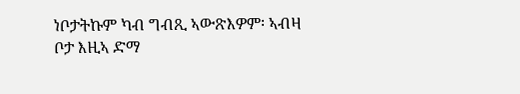ነቦታትኩም ካብ ግብጺ ኣውጽእዎም፡ ኣብዛ ቦታ እዚኣ ድማ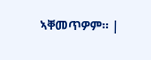ኣቐመጥዎም። |